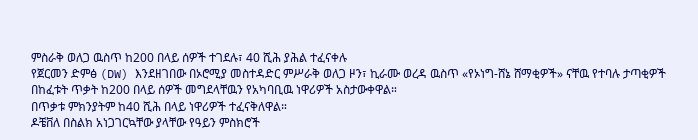ምስራቅ ወለጋ ዉስጥ ከ200 በላይ ሰዎች ተገደሉ፣ 40 ሺሕ ያሕል ተፈናቀሉ
የጀርመን ድምፅ (DW) እንደዘገበው በኦሮሚያ መስተዳድር ምሥራቅ ወለጋ ዞን፣ ኪራሙ ወረዳ ዉስጥ «የኦነግ-ሸኔ ሸማቂዎች» ናቸዉ የተባሉ ታጣቂዎች በከፈቱት ጥቃት ከ200 በላይ ሰዎች መግደላቸዉን የአካባቢዉ ነዋሪዎች አስታውቀዋል።
በጥቃቱ ምክንያትም ከ40 ሺሕ በላይ ነዋሪዎች ተፈናቅለዋል።
ዶቼቨለ በስልክ አነጋገርኳቸው ያላቸው የዓይን ምስክሮች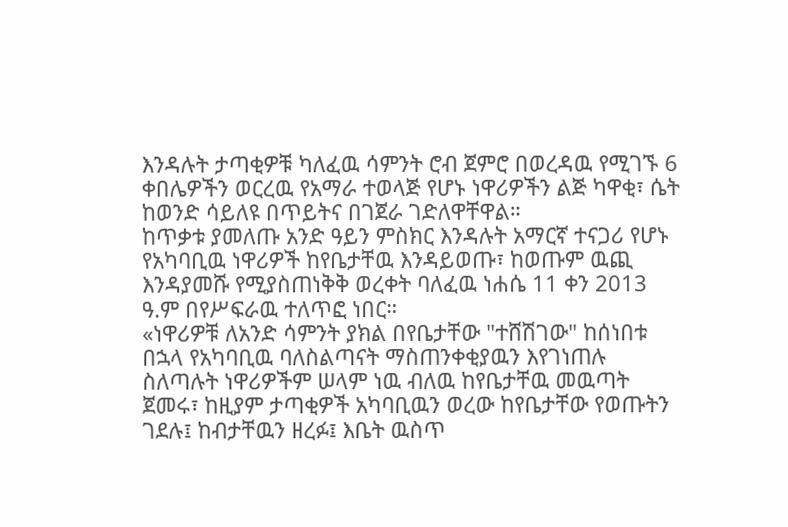እንዳሉት ታጣቂዎቹ ካለፈዉ ሳምንት ሮብ ጀምሮ በወረዳዉ የሚገኙ 6 ቀበሌዎችን ወርረዉ የአማራ ተወላጅ የሆኑ ነዋሪዎችን ልጅ ካዋቂ፣ ሴት ከወንድ ሳይለዩ በጥይትና በገጀራ ገድለዋቸዋል።
ከጥቃቱ ያመለጡ አንድ ዓይን ምስክር እንዳሉት አማርኛ ተናጋሪ የሆኑ የአካባቢዉ ነዋሪዎች ከየቤታቸዉ እንዳይወጡ፣ ከወጡም ዉጪ እንዳያመሹ የሚያስጠነቅቅ ወረቀት ባለፈዉ ነሐሴ 11 ቀን 2013 ዓ.ም በየሥፍራዉ ተለጥፎ ነበር።
«ነዋሪዎቹ ለአንድ ሳምንት ያክል በየቤታቸው "ተሸሽገው" ከሰነበቱ በኋላ የአካባቢዉ ባለስልጣናት ማስጠንቀቂያዉን እየገነጠሉ ስለጣሉት ነዋሪዎችም ሠላም ነዉ ብለዉ ከየቤታቸዉ መዉጣት ጀመሩ፣ ከዚያም ታጣቂዎች አካባቢዉን ወረው ከየቤታቸው የወጡትን ገደሉ፤ ከብታቸዉን ዘረፉ፤ እቤት ዉስጥ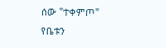ሰው "ተቀምጦ" የቤቱን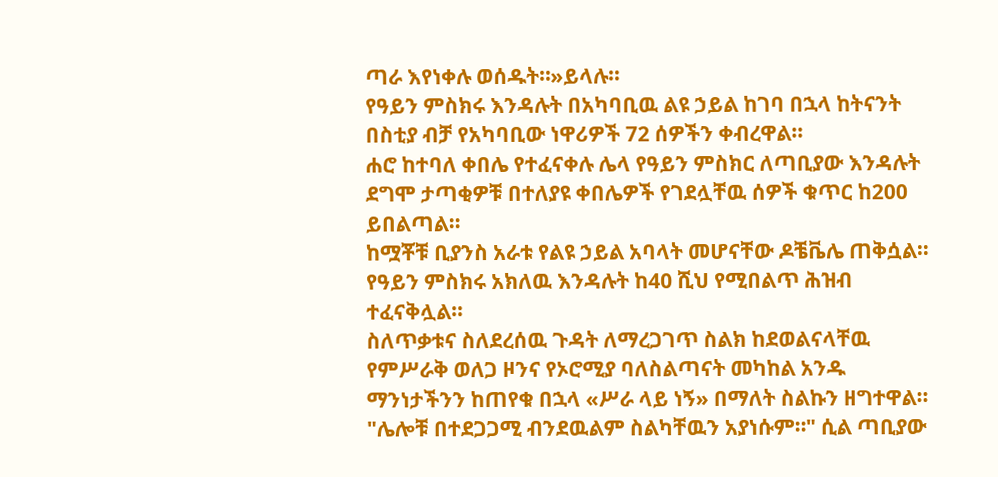ጣራ እየነቀሉ ወሰዱት።»ይላሉ።
የዓይን ምስክሩ እንዳሉት በአካባቢዉ ልዩ ኃይል ከገባ በኋላ ከትናንት በስቲያ ብቻ የአካባቢው ነዋሪዎች 72 ሰዎችን ቀብረዋል።
ሐሮ ከተባለ ቀበሌ የተፈናቀሉ ሌላ የዓይን ምስክር ለጣቢያው እንዳሉት ደግሞ ታጣቂዎቹ በተለያዩ ቀበሌዎች የገደሏቸዉ ሰዎች ቁጥር ከ200 ይበልጣል።
ከሟቾቹ ቢያንስ አራቱ የልዩ ኃይል አባላት መሆናቸው ዶቼቬሌ ጠቅሷል።
የዓይን ምስክሩ አክለዉ እንዳሉት ከ40 ሺህ የሚበልጥ ሕዝብ ተፈናቅሏል።
ስለጥቃቱና ስለደረሰዉ ጉዳት ለማረጋገጥ ስልክ ከደወልናላቸዉ የምሥራቅ ወለጋ ዞንና የኦሮሚያ ባለስልጣናት መካከል አንዱ ማንነታችንን ከጠየቁ በኋላ «ሥራ ላይ ነኝ» በማለት ስልኩን ዘግተዋል።
"ሌሎቹ በተደጋጋሚ ብንደዉልም ስልካቸዉን አያነሱም።" ሲል ጣቢያው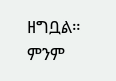ዘግቧል።
ምንም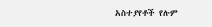አስተያየቶች የሉም